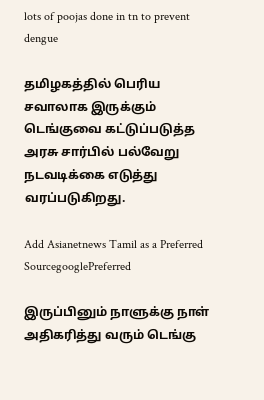lots of poojas done in tn to prevent dengue

தமிழகத்தில் பெரிய சவாலாக இருக்கும் டெங்குவை கட்டுப்படுத்த அரசு சார்பில் பல்வேறு நடவடிக்கை எடுத்து வரப்படுகிறது.

Add Asianetnews Tamil as a Preferred SourcegooglePreferred

இருப்பினும் நாளுக்கு நாள் அதிகரித்து வரும் டெங்கு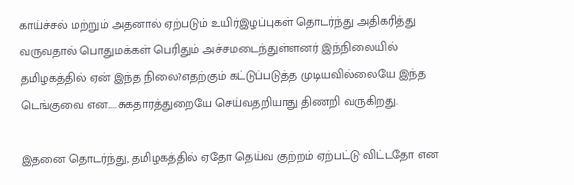காய்ச்சல் மற்றும் அதனால் ஏற்படும் உயிர்இழப்புகள் தொடர்ந்து அதிகரித்து வருவதால் பொதுமக்கள் பெரிதும் அச்சமடைந்துள்ளனர் இந்நிலையில் தமிழகத்தில் ஏன் இந்த நிலை?எதற்கும் கட்டுப்படுத்த முடியவில்லையே இந்த டெங்குவை என.....சுகதாரத்துறையே செய்வதறியாது திணறி வருகிறது.

இதனை தொடர்ந்து, தமிழகத்தில் ஏதோ தெய்வ குற்றம் ஏற்பட்டு விட்டதோ என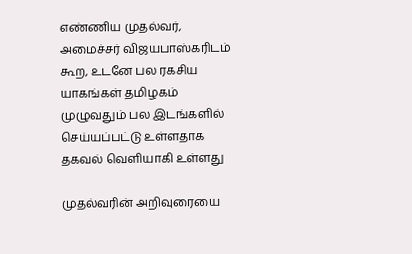எண்ணிய முதல்வர், அமைச்சர் விஜயபாஸ்கரிடம் கூற, உடனே பல ரகசிய யாகங்கள் தமிழகம் முழுவதும் பல இடங்களில் செய்யப்பட்டு உள்ளதாக தகவல் வெளியாகி உள்ளது

முதல்வரின் அறிவுரையை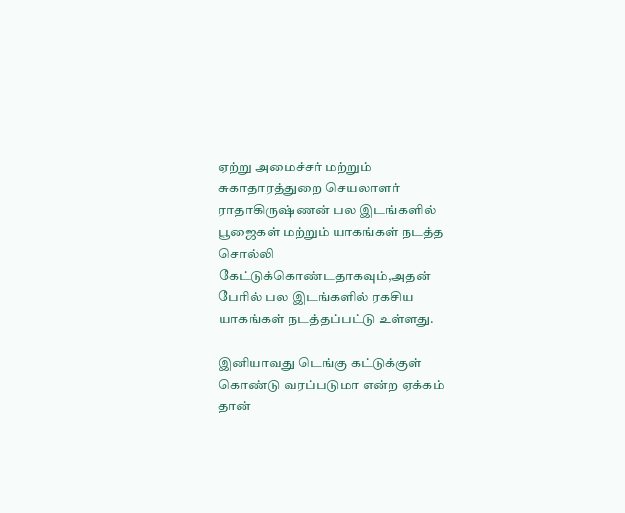ஏற்று அமைச்சர் மற்றும் சுகாதாரத்துறை செயலாளர் ராதாகிருஷ்ணன் பல இடங்களில் பூஜைகள் மற்றும் யாகங்கள் நடத்த சொல்லி கேட்டுக்கொண்டதாகவும்,அதன் பேரில் பல இடங்களில் ரகசிய யாகங்கள் நடத்தப்பட்டு உள்ளது.

இனியாவது டெங்கு கட்டுக்குள் கொண்டு வரப்படுமா என்ற ஏக்கம் தான்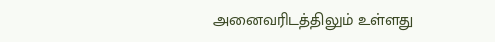அனைவரிடத்திலும் உள்ளது